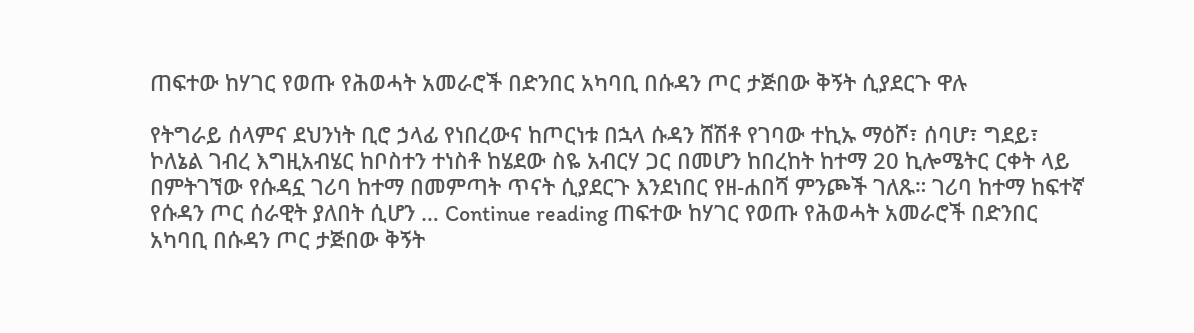ጠፍተው ከሃገር የወጡ የሕወሓት አመራሮች በድንበር አካባቢ በሱዳን ጦር ታጅበው ቅኝት ሲያደርጉ ዋሉ

የትግራይ ሰላምና ደህንነት ቢሮ ኃላፊ የነበረውና ከጦርነቱ በኋላ ሱዳን ሸሽቶ የገባው ተኪኡ ማዕሾ፣ ሰባሆ፣ ግደይ፣ ኮለኔል ገብረ እግዚአብሄር ከቦስተን ተነስቶ ከሄደው ስዬ አብርሃ ጋር በመሆን ከበረከት ከተማ 20 ኪሎሜትር ርቀት ላይ በምትገኘው የሱዳኗ ገሪባ ከተማ በመምጣት ጥናት ሲያደርጉ እንደነበር የዘ-ሐበሻ ምንጮች ገለጹ። ገሪባ ከተማ ከፍተኛ የሱዳን ጦር ሰራዊት ያለበት ሲሆን … Continue reading ጠፍተው ከሃገር የወጡ የሕወሓት አመራሮች በድንበር አካባቢ በሱዳን ጦር ታጅበው ቅኝት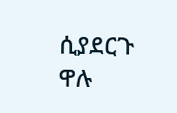ሲያደርጉ ዋሉ